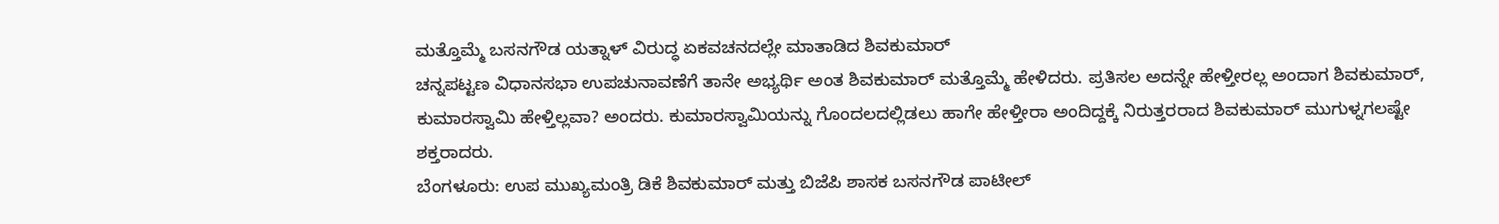ಮತ್ತೊಮ್ಮೆ ಬಸನಗೌಡ ಯತ್ನಾಳ್ ವಿರುದ್ಧ ಏಕವಚನದಲ್ಲೇ ಮಾತಾಡಿದ ಶಿವಕುಮಾರ್
ಚನ್ನಪಟ್ಟಣ ವಿಧಾನಸಭಾ ಉಪಚುನಾವಣೆಗೆ ತಾನೇ ಅಭ್ಯರ್ಥಿ ಅಂತ ಶಿವಕುಮಾರ್ ಮತ್ತೊಮ್ಮೆ ಹೇಳಿದರು. ಪ್ರತಿಸಲ ಅದನ್ನೇ ಹೇಳ್ತೀರಲ್ಲ ಅಂದಾಗ ಶಿವಕುಮಾರ್, ಕುಮಾರಸ್ವಾಮಿ ಹೇಳ್ತಿಲ್ಲವಾ? ಅಂದರು. ಕುಮಾರಸ್ವಾಮಿಯನ್ನು ಗೊಂದಲದಲ್ಲಿಡಲು ಹಾಗೇ ಹೇಳ್ತೀರಾ ಅಂದಿದ್ದಕ್ಕೆ ನಿರುತ್ತರರಾದ ಶಿವಕುಮಾರ್ ಮುಗುಳ್ನಗಲಷ್ಟೇ ಶಕ್ತರಾದರು.
ಬೆಂಗಳೂರು: ಉಪ ಮುಖ್ಯಮಂತ್ರಿ ಡಿಕೆ ಶಿವಕುಮಾರ್ ಮತ್ತು ಬಿಜೆಪಿ ಶಾಸಕ ಬಸನಗೌಡ ಪಾಟೀಲ್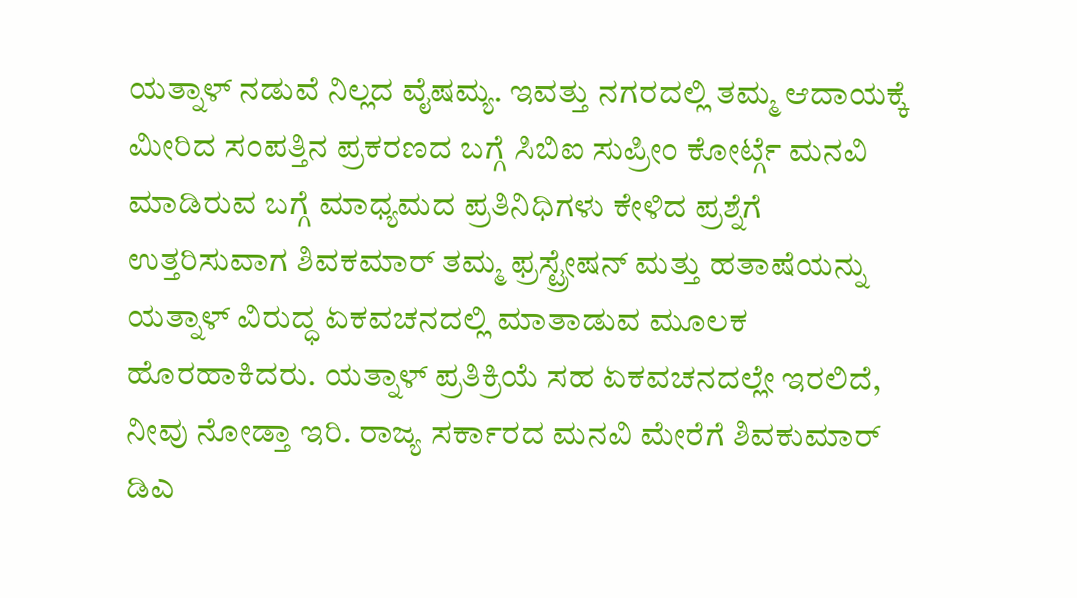ಯತ್ನಾಳ್ ನಡುವೆ ನಿಲ್ಲದ ವೈಷಮ್ಯ. ಇವತ್ತು ನಗರದಲ್ಲಿ ತಮ್ಮ ಆದಾಯಕ್ಕೆ ಮೀರಿದ ಸಂಪತ್ತಿನ ಪ್ರಕರಣದ ಬಗ್ಗೆ ಸಿಬಿಐ ಸುಪ್ರೀಂ ಕೋರ್ಟ್ಗೆ ಮನವಿ ಮಾಡಿರುವ ಬಗ್ಗೆ ಮಾಧ್ಯಮದ ಪ್ರತಿನಿಧಿಗಳು ಕೇಳಿದ ಪ್ರಶ್ನೆಗೆ ಉತ್ತರಿಸುವಾಗ ಶಿವಕಮಾರ್ ತಮ್ಮ ಫ್ರಸ್ಟ್ರೇಷನ್ ಮತ್ತು ಹತಾಷೆಯನ್ನು ಯತ್ನಾಳ್ ವಿರುದ್ಧ ಏಕವಚನದಲ್ಲಿ ಮಾತಾಡುವ ಮೂಲಕ ಹೊರಹಾಕಿದರು. ಯತ್ನಾಳ್ ಪ್ರತಿಕ್ರಿಯೆ ಸಹ ಏಕವಚನದಲ್ಲೇ ಇರಲಿದೆ, ನೀವು ನೋಡ್ತಾ ಇರಿ. ರಾಜ್ಯ ಸರ್ಕಾರದ ಮನವಿ ಮೇರೆಗೆ ಶಿವಕುಮಾರ್ ಡಿಎ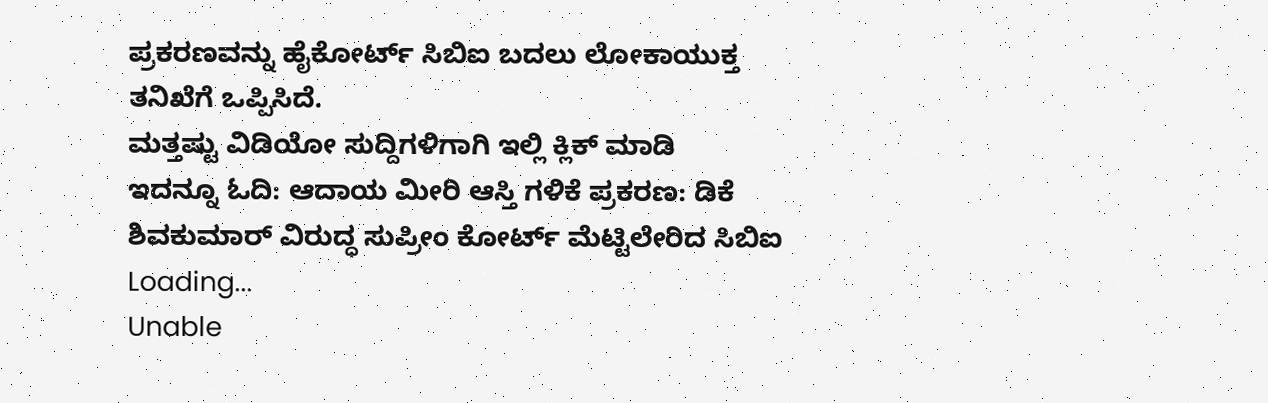ಪ್ರಕರಣವನ್ನು ಹೈಕೋರ್ಟ್ ಸಿಬಿಐ ಬದಲು ಲೋಕಾಯುಕ್ತ ತನಿಖೆಗೆ ಒಪ್ಪಿಸಿದೆ.
ಮತ್ತಷ್ಟು ವಿಡಿಯೋ ಸುದ್ದಿಗಳಿಗಾಗಿ ಇಲ್ಲಿ ಕ್ಲಿಕ್ ಮಾಡಿ
ಇದನ್ನೂ ಓದಿ: ಆದಾಯ ಮೀರಿ ಆಸ್ತಿ ಗಳಿಕೆ ಪ್ರಕರಣ: ಡಿಕೆ ಶಿವಕುಮಾರ್ ವಿರುದ್ಧ ಸುಪ್ರೀಂ ಕೋರ್ಟ್ ಮೆಟ್ಟಿಲೇರಿದ ಸಿಬಿಐ
Loading...
Unable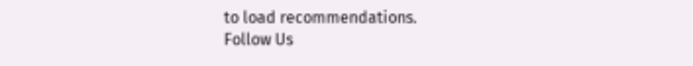to load recommendations.
Follow Us